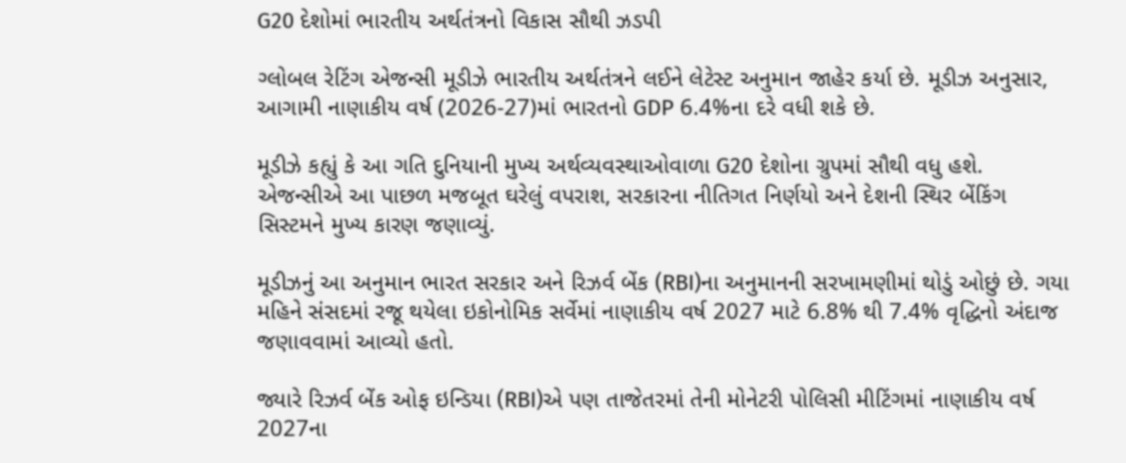G20 દેશોમાં ભારતીય અર્થતંત્રનો વિકાસ સૌથી ઝડપી

ગ્લોબલ રેટિંગ એજન્સી મૂડીઝે ભારતીય અર્થતંત્રને લઈને લેટેસ્ટ અનુમાન જાહેર કર્યા છે. મૂડીઝ અનુસાર, આગામી નાણાકીય વર્ષ (2026-27)માં ભારતનો GDP 6.4%ના દરે વધી શકે છે.

મૂડીઝે કહ્યું કે આ ગતિ દુનિયાની મુખ્ય અર્થવ્યવસ્થાઓવાળા G20 દેશોના ગ્રુપમાં સૌથી વધુ હશે. એજન્સીએ આ પાછળ મજબૂત ઘરેલું વપરાશ, સરકારના નીતિગત નિર્ણયો અને દેશની સ્થિર બેંકિંગ સિસ્ટમને મુખ્ય કારણ જણાવ્યું.

મૂડીઝનું આ અનુમાન ભારત સરકાર અને રિઝર્વ બેંક (RBI)ના અનુમાનની સરખામણીમાં થોડું ઓછું છે. ગયા મહિને સંસદમાં રજૂ થયેલા ઇકોનોમિક સર્વેમાં નાણાકીય વર્ષ 2027 માટે 6.8% થી 7.4% વૃદ્ધિનો અંદાજ જણાવવામાં આવ્યો હતો.

જ્યારે રિઝર્વ બેંક ઓફ ઇન્ડિયા (RBI)એ પણ તાજેતરમાં તેની મોનેટરી પોલિસી મીટિંગમાં નાણાકીય વર્ષ 2027ના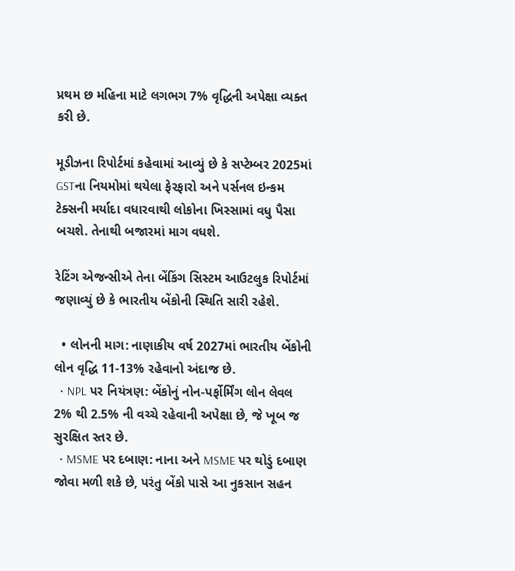પ્રથમ છ મહિના માટે લગભગ 7% વૃદ્ધિની અપેક્ષા વ્યક્ત કરી છે.

મૂડીઝના રિપોર્ટમાં કહેવામાં આવ્યું છે કે સપ્ટેમ્બર 2025માં GSTના નિયમોમાં થયેલા ફેરફારો અને પર્સનલ ઇન્કમ ટેક્સની મર્યાદા વધારવાથી લોકોના ખિસ્સામાં વધુ પૈસા બચશે. તેનાથી બજારમાં માગ વધશે.

રેટિંગ એજન્સીએ તેના બેંકિંગ સિસ્ટમ આઉટલુક રિપોર્ટમાં જણાવ્યું છે કે ભારતીય બેંકોની સ્થિતિ સારી રહેશે.

  • લોનની માગ: નાણાકીય વર્ષ 2027માં ભારતીય બેંકોની લોન વૃદ્ધિ 11-13% રહેવાનો અંદાજ છે.
  • NPL પર નિયંત્રણ: બેંકોનું નોન-પર્ફોર્મિંગ લોન લેવલ 2% થી 2.5% ની વચ્ચે રહેવાની અપેક્ષા છે, જે ખૂબ જ સુરક્ષિત સ્તર છે.
  • MSME પર દબાણ: નાના અને MSME પર થોડું દબાણ જોવા મળી શકે છે, પરંતુ બેંકો પાસે આ નુકસાન સહન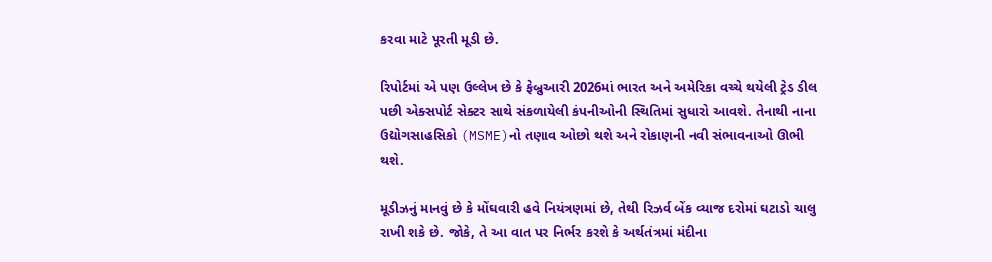કરવા માટે પૂરતી મૂડી છે.

રિપોર્ટમાં એ પણ ઉલ્લેખ છે કે ફેબ્રુઆરી 2026માં ભારત અને અમેરિકા વચ્ચે થયેલી ટ્રેડ ડીલ પછી એક્સપોર્ટ સેક્ટર સાથે સંકળાયેલી કંપનીઓની સ્થિતિમાં સુધારો આવશે. તેનાથી નાના ઉદ્યોગસાહસિકો (MSME)નો તણાવ ઓછો થશે અને રોકાણની નવી સંભાવનાઓ ઊભી થશે.

મૂડીઝનું માનવું છે કે મોંઘવારી હવે નિયંત્રણમાં છે, તેથી રિઝર્વ બેંક વ્યાજ દરોમાં ઘટાડો ચાલુ રાખી શકે છે. જોકે, તે આ વાત પર નિર્ભર કરશે કે અર્થતંત્રમાં મંદીના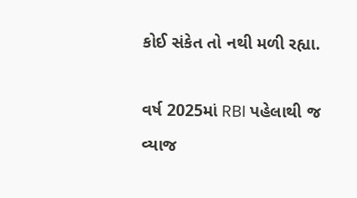કોઈ સંકેત તો નથી મળી રહ્યા.

વર્ષ 2025માં RBI પહેલાથી જ વ્યાજ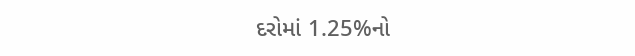દરોમાં 1.25%નો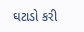ઘટાડો કરી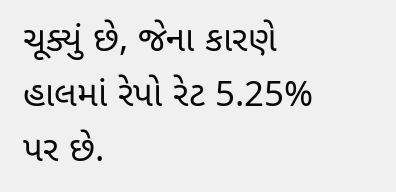ચૂક્યું છે, જેના કારણે હાલમાં રેપો રેટ 5.25% પર છે.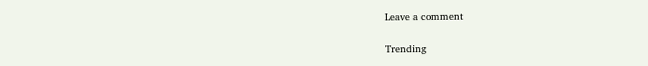Leave a comment

Trending